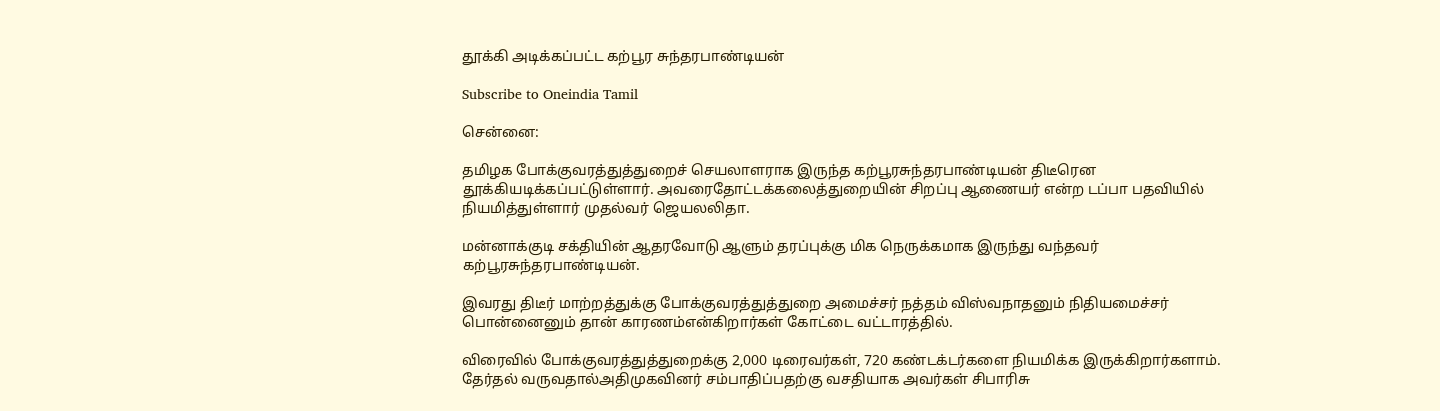தூக்கி அடிக்கப்பட்ட கற்பூர சுந்தரபாண்டியன்

Subscribe to Oneindia Tamil

சென்னை:

தமிழக போக்குவரத்துத்துறைச் செயலாளராக இருந்த கற்பூரசுந்தரபாண்டியன் திடீரென தூக்கியடிக்கப்பட்டுள்ளார். அவரைதோட்டக்கலைத்துறையின் சிறப்பு ஆணையர் என்ற டப்பா பதவியில் நியமித்துள்ளார் முதல்வர் ஜெயலலிதா.

மன்னாக்குடி சக்தியின் ஆதரவோடு ஆளும் தரப்புக்கு மிக நெருக்கமாக இருந்து வந்தவர் கற்பூரசுந்தரபாண்டியன்.

இவரது திடீர் மாற்றத்துக்கு போக்குவரத்துத்துறை அமைச்சர் நத்தம் விஸ்வநாதனும் நிதியமைச்சர் பொன்னைனும் தான் காரணம்என்கிறார்கள் கோட்டை வட்டாரத்தில்.

விரைவில் போக்குவரத்துத்துறைக்கு 2,000 டிரைவர்கள், 720 கண்டக்டர்களை நியமிக்க இருக்கிறார்களாம். தேர்தல் வருவதால்அதிமுகவினர் சம்பாதிப்பதற்கு வசதியாக அவர்கள் சிபாரிசு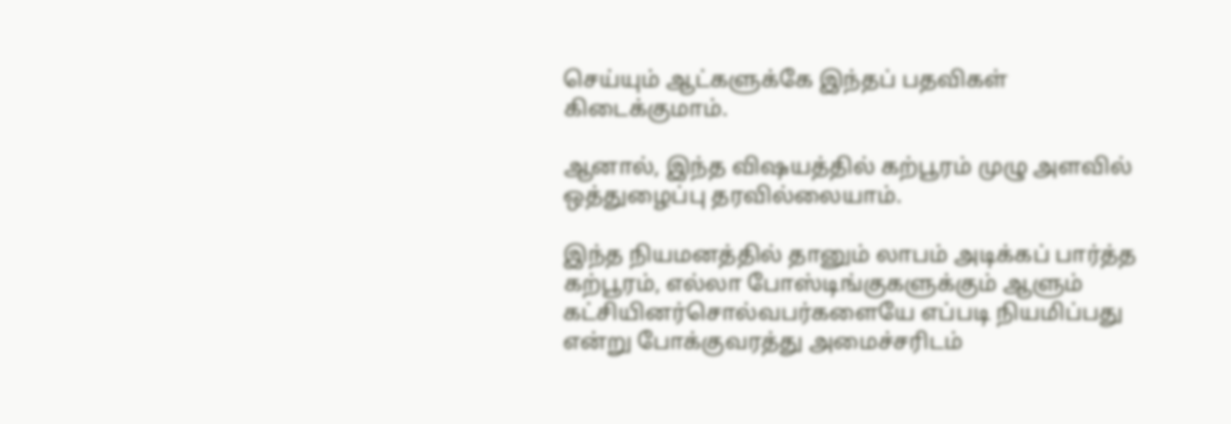செய்யும் ஆட்களுக்கே இந்தப் பதவிகள் கிடைக்குமாம்.

ஆனால், இந்த விஷயத்தில் கற்பூரம் முழு அளவில் ஒத்துழைப்பு தரவில்லையாம்.

இந்த நியமனத்தில் தானும் லாபம் அடிக்கப் பார்த்த கற்பூரம், எல்லா போஸ்டிங்குகளுக்கும் ஆளும் கட்சியினர்சொல்வபர்களையே எப்படி நியமிப்பது என்று போக்குவரத்து அமைச்சரிடம்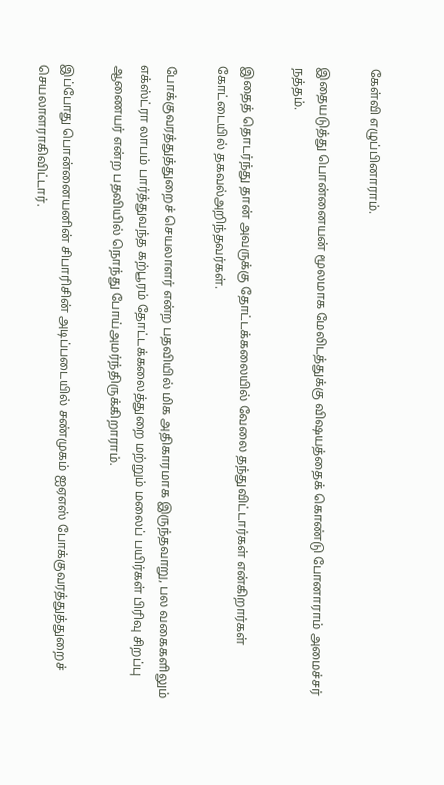கேள்வி எழுப்பினாராம்.

இதையடுத்து பொன்னையன் மூலமாக மேலிடத்துக்கு விஷயத்தைக் கொண்டு போனாராம் அமைச்சர் நத்தம்.

இதைத் தொடர்ந்து தான் அவருக்கு தோட்டக்கலையில் வேலை தந்துவிட்டார்கள் என்கிறார்கள் கோட்டையில் தகவல்அறிந்தவர்கள்.

போக்குவரத்துத்துறைச் செயலாளர் என்ற பதவியில் மிக அதிகாரமாக இருந்தவாறு, பல வகைகளிலும் எக்ஸ்ட்ரா லாபம் பார்த்துவந்த கற்பூரம் தோட்டக்கலைத்துறை மற்றும் மலைப் பயிர்கள் பிரிவு சிறப்பு ஆணையர் என்ற பதவியில் நொந்து போய்அமர்ந்திருக்கிறாராம்.

இப்போது பொன்னையனின் சிபாரிசின் அடிப்படையில் சண்முகம் ஐஏஎஸ் போக்குவரத்துத்துறைச் செயலாளராகிவிட்டார்.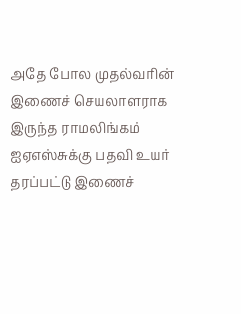அதே போல முதல்வரின் இணைச் செயலாளராக இருந்த ராமலிங்கம் ஐஏஎஸ்சுக்கு பதவி உயர் தரப்பட்டு இணைச்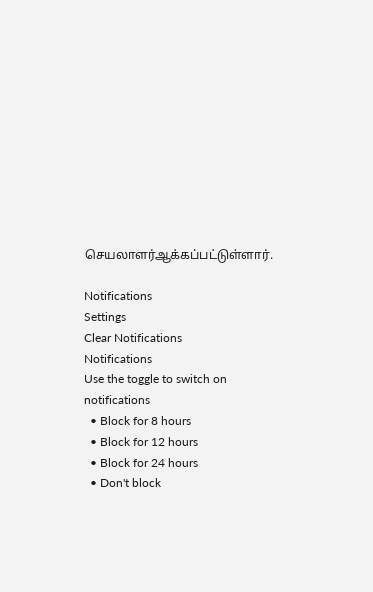செயலாளர்ஆக்கப்பட்டுள்ளார்.

Notifications
Settings
Clear Notifications
Notifications
Use the toggle to switch on notifications
  • Block for 8 hours
  • Block for 12 hours
  • Block for 24 hours
  • Don't block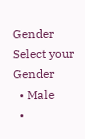Gender
Select your Gender
  • Male
  •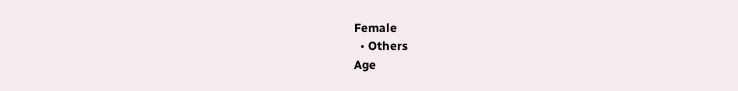Female
  • Others
Age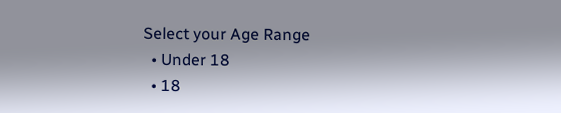Select your Age Range
  • Under 18
  • 18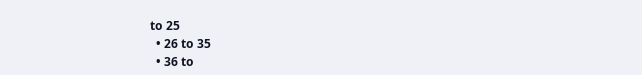to 25
  • 26 to 35
  • 36 to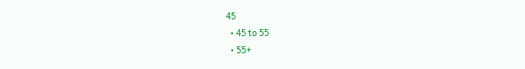45
  • 45 to 55
  • 55+